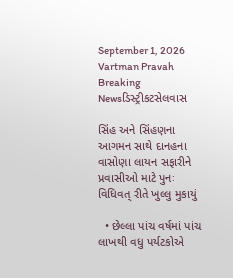September 1, 2026
Vartman Pravah
Breaking Newsડિસ્ટ્રીકટસેલવાસ

સિંહ અને સિંહણના આગમન સાથે દાનહના વાસોણા લાયન સફારીને પ્રવાસીઓ માટે પુનઃ વિધિવત્‌ રીતે ખુલ્લુ મુકાયું

  • છેલ્લા પાંચ વર્ષમાં પાંચ લાખથી વધુ પર્યટકોએ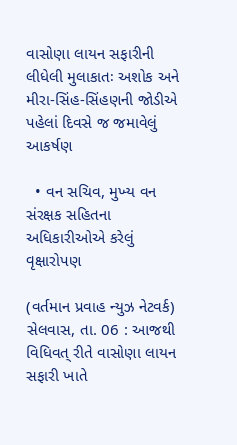વાસોણા લાયન સફારીની લીધેલી મુલાકાતઃ અશોક અને મીરા-સિંહ-સિંહણની જોડીએ પહેલાં દિવસે જ જમાવેલું આકર્ષણ

  • વન સચિવ, મુખ્‍ય વન સંરક્ષક સહિતના અધિકારીઓએ કરેલું વૃક્ષારોપણ

(વર્તમાન પ્રવાહ ન્‍યુઝ નેટવર્ક)
સેલવાસ, તા. 06 : આજથી વિધિવત્‌ રીતે વાસોણા લાયન સફારી ખાતે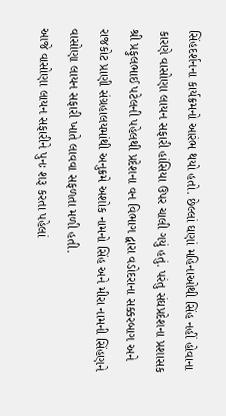સિંહદર્શનના કાર્યક્રમનો આરંભ થયો હતો. છેલ્લાં ઘણાં મહિનાઓથી સિંહ નહીં હોવાના કારણે વાસોણા લાયન સફારી હાંસિયા ઉપર ચાલી ગયું હતું. પરંતુ સંઘપ્રદેશના પ્રશાસક શ્રી પ્રફુલભાઈ પટેલની પહેલથી પ્રદેશના વન વિભાગ દ્વારા વડોદરાના સક્કરબાગ અને રાજકોટ પ્રાણી સંગ્રહાલયમાંથી અનુક્રમે અશોક નામનો સિંહ અને મીરા નામની સિંહણને વાસોણા લાયન સફારી ખાતે લાવવા સફળતા મળી હતી.
આજે વાસોણા લાયન સફારીને પુનઃ શરૂ કરતા પહેલાં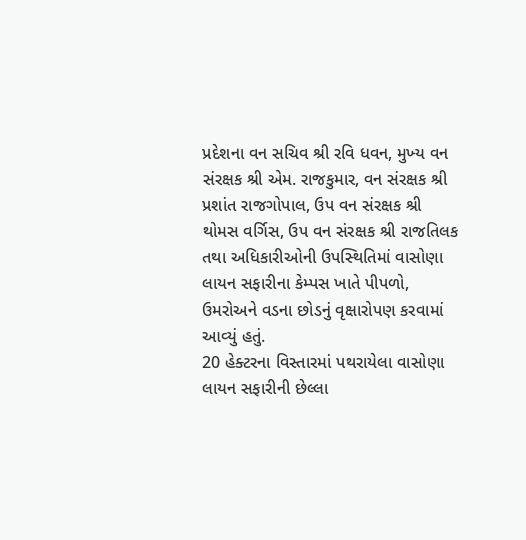પ્રદેશના વન સચિવ શ્રી રવિ ધવન, મુખ્‍ય વન સંરક્ષક શ્રી એમ. રાજકુમાર, વન સંરક્ષક શ્રી પ્રશાંત રાજગોપાલ, ઉપ વન સંરક્ષક શ્રી થોમસ વર્ગિસ, ઉપ વન સંરક્ષક શ્રી રાજતિલક તથા અધિકારીઓની ઉપસ્‍થિતિમાં વાસોણા લાયન સફારીના કેમ્‍પસ ખાતે પીપળો, ઉમરોઅને વડના છોડનું વૃક્ષારોપણ કરવામાં આવ્‍યું હતું.
20 હેક્‍ટરના વિસ્‍તારમાં પથરાયેલા વાસોણા લાયન સફારીની છેલ્લા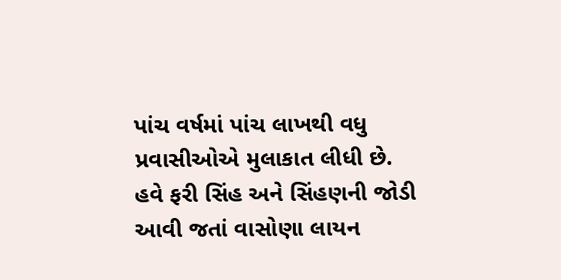પાંચ વર્ષમાં પાંચ લાખથી વધુ પ્રવાસીઓએ મુલાકાત લીધી છે. હવે ફરી સિંહ અને સિંહણની જોડી આવી જતાં વાસોણા લાયન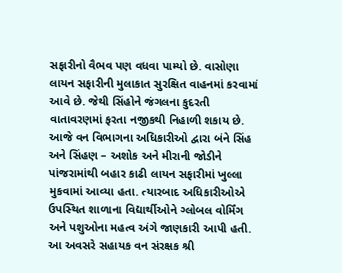સફારીનો વૈભવ પણ વધવા પામ્‍યો છે. વાસોણા લાયન સફારીની મુલાકાત સુરક્ષિત વાહનમાં કરવામાં આવે છે. જેથી સિંહોને જંગલના કુદરતી વાતાવરણમાં ફરતા નજીકથી નિહાળી શકાય છે. આજે વન વિભાગના અધિકારીઓ દ્વારા બંને સિંહ અને સિંહણ – અશોક અને મીરાની જોડીને પાંજરામાંથી બહાર કાઢી લાયન સફારીમાં ખુલ્લા મુકવામાં આવ્‍યા હતા. ત્‍યારબાદ અધિકારીઓએ ઉપસ્‍થિત શાળાના વિદ્યાર્થીઓને ગ્‍લોબલ વોર્મિંગ અને પશુઓના મહત્‍વ અંગે જાણકારી આપી હતી.
આ અવસરે સહાયક વન સંરક્ષક શ્રી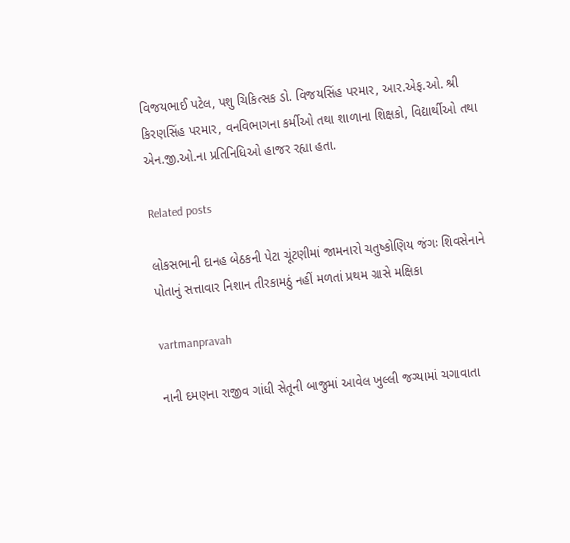વિજયભાઈ પટેલ, પશુ ચિકિત્‍સક ડો. વિજયસિંહ પરમાર, આર.એફ.ઓ. શ્રી કિરણસિંહ પરમાર, વનવિભાગના કર્મીઓ તથા શાળાના શિક્ષકો, વિદ્યાર્થીઓ તથા એન.જી.ઓ.ના પ્રતિનિધિઓ હાજર રહ્યા હતા.

Related posts

લોકસભાની દાનહ બેઠકની પેટા ચૂંટણીમાં જામનારો ચતુષ્‍કોણિય જંગઃ શિવસેનાને પોતાનું સત્તાવાર નિશાન તીરકામઠું નહીં મળતાં પ્રથમ ગ્રાસે મક્ષિકા

vartmanpravah

નાની દમણના રાજીવ ગાંધી સેતૂની બાજુમાં આવેલ ખુલ્લી જગ્‍યામાં ચગાવાતા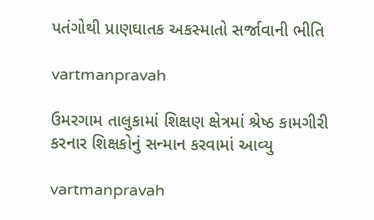પતંગોથી પ્રાણઘાતક અકસ્‍માતો સર્જાવાની ભીતિ

vartmanpravah

ઉમરગામ તાલુકામાં શિક્ષણ ક્ષેત્રમાં શ્રેષ્ઠ કામગીરી કરનાર શિક્ષકોનું સન્‍માન કરવામાં આવ્‍યુ

vartmanpravah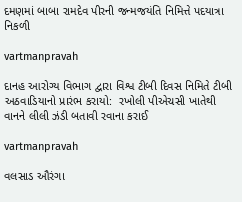દમણમાં બાબા રામદેવ પીરની જન્‍મજયંતિ નિમિત્તે પદયાત્રા નિકળી

vartmanpravah

દાનહ આરોગ્‍ય વિભાગ દ્વારા વિશ્વ ટીબી દિવસ નિમિતે ટીબી અઠવાડિયાનો પ્રારંભ કરાયો:  રખોલી પીએચસી ખાતેથી વાનને લીલી ઝંડી બતાવી રવાના કરાઈ

vartmanpravah

વલસાડ ઔરંગા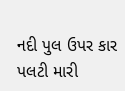નદી પુલ ઉપર કાર પલટી મારી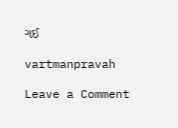ગઈ

vartmanpravah

Leave a Comment